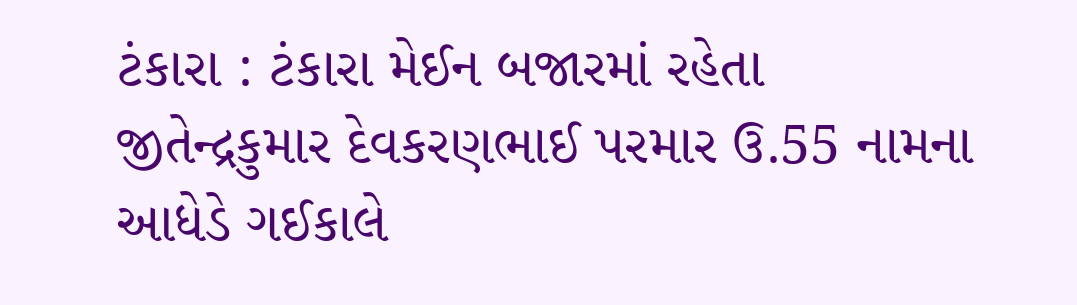ટંકારા : ટંકારા મેઈન બજારમાં રહેતા જીતેન્દ્રકુમાર દેવકરણભાઈ પરમાર ઉ.55 નામના આધેડે ગઈકાલે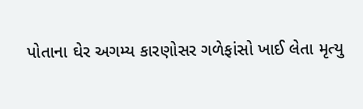પોતાના ઘેર અગમ્ય કારણોસર ગળેફાંસો ખાઈ લેતા મૃત્યુ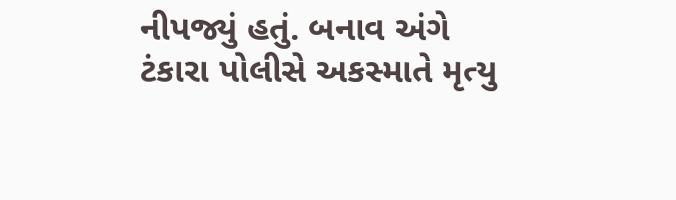નીપજ્યું હતું. બનાવ અંગે ટંકારા પોલીસે અકસ્માતે મૃત્યુ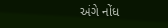અંગે નોંધ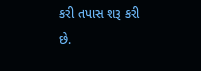કરી તપાસ શરૂ કરી છે.